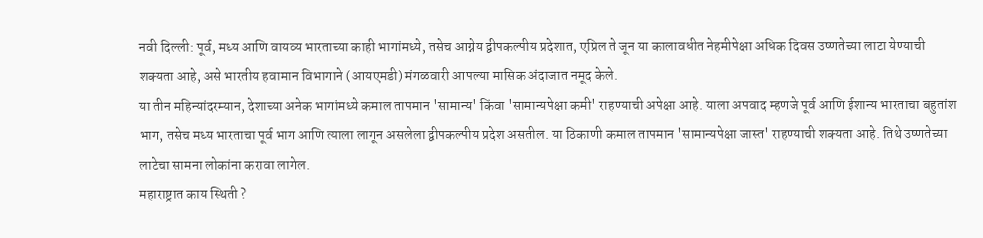नवी दिल्ली: पूर्व, मध्य आणि वायव्य भारताच्या काही भागांमध्ये, तसेच आग्नेय द्वीपकल्पीय प्रदेशात, एप्रिल ते जून या कालावधीत नेहमीपेक्षा अधिक दिवस उष्णतेच्या लाटा येण्याची शक्यता आहे, असे भारतीय हवामान विभागाने (आयएमडी) मंगळवारी आपल्या मासिक अंदाजात नमूद केले.
या तीन महिन्यांदरम्यान, देशाच्या अनेक भागांमध्ये कमाल तापमान 'सामान्य' किंवा 'सामान्यपेक्षा कमी' राहण्याची अपेक्षा आहे. याला अपवाद म्हणजे पूर्व आणि ईशान्य भारताचा बहुतांश भाग, तसेच मध्य भारताचा पूर्व भाग आणि त्याला लागून असलेला द्वीपकल्पीय प्रदेश असतील. या ठिकाणी कमाल तापमान 'सामान्यपेक्षा जास्त' राहण्याची शक्यता आहे. तिथे उष्णतेच्या लाटेचा सामना लोकांना करावा लागेल.
महाराष्ट्रात काय स्थिती ?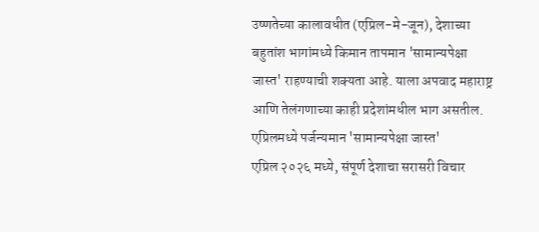उष्णतेच्या कालावधीत (एप्रिल-मे-जून), देशाच्या बहुतांश भागांमध्ये किमान तापमान 'सामान्यपेक्षा जास्त' राहण्याची शक्यता आहे. याला अपवाद महाराष्ट्र आणि तेलंगणाच्या काही प्रदेशांमधील भाग असतील.
एप्रिलमध्ये पर्जन्यमान 'सामान्यपेक्षा जास्त'
एप्रिल २०२६ मध्ये, संपूर्ण देशाचा सरासरी विचार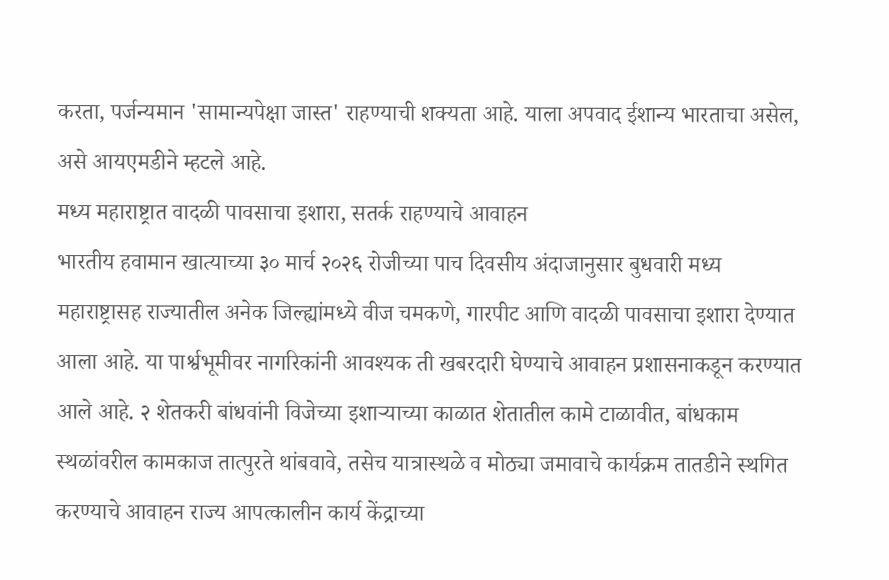करता, पर्जन्यमान 'सामान्यपेक्षा जास्त' राहण्याची शक्यता आहे. याला अपवाद ईशान्य भारताचा असेल, असे आयएमडीने म्हटले आहे.
मध्य महाराष्ट्रात वादळी पावसाचा इशारा, सतर्क राहण्याचे आवाहन
भारतीय हवामान खात्याच्या ३० मार्च २०२६ रोजीच्या पाच दिवसीय अंदाजानुसार बुधवारी मध्य महाराष्ट्रासह राज्यातील अनेक जिल्ह्यांमध्ये वीज चमकणे, गारपीट आणि वादळी पावसाचा इशारा देण्यात आला आहे. या पार्श्वभूमीवर नागरिकांनी आवश्यक ती खबरदारी घेण्याचे आवाहन प्रशासनाकडून करण्यात आले आहे. २ शेतकरी बांधवांनी विजेच्या इशाऱ्याच्या काळात शेतातील कामे टाळावीत, बांधकाम स्थळांवरील कामकाज तात्पुरते थांबवावे, तसेच यात्रास्थळे व मोठ्या जमावाचे कार्यक्रम तातडीने स्थगित करण्याचे आवाहन राज्य आपत्कालीन कार्य केंद्राच्या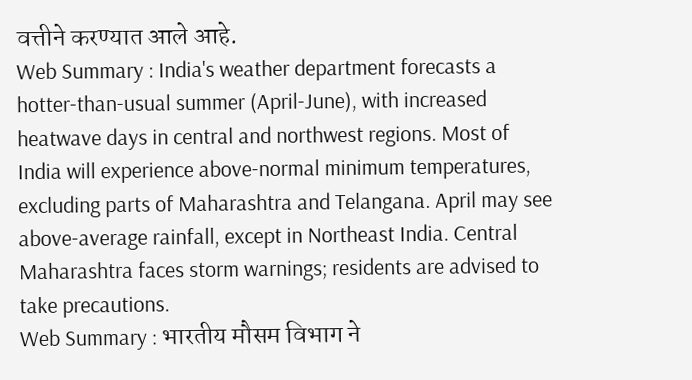वत्तीने करण्यात आले आहे.
Web Summary : India's weather department forecasts a hotter-than-usual summer (April-June), with increased heatwave days in central and northwest regions. Most of India will experience above-normal minimum temperatures, excluding parts of Maharashtra and Telangana. April may see above-average rainfall, except in Northeast India. Central Maharashtra faces storm warnings; residents are advised to take precautions.
Web Summary : भारतीय मौसम विभाग ने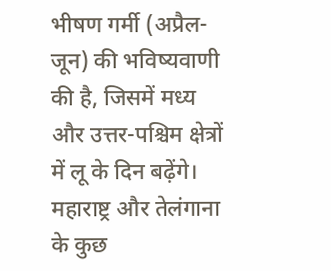भीषण गर्मी (अप्रैल-जून) की भविष्यवाणी की है, जिसमें मध्य और उत्तर-पश्चिम क्षेत्रों में लू के दिन बढ़ेंगे। महाराष्ट्र और तेलंगाना के कुछ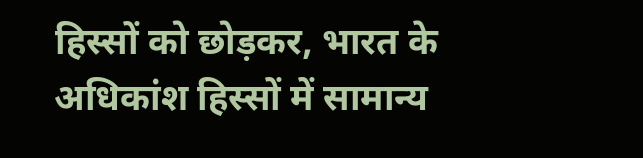हिस्सों को छोड़कर, भारत के अधिकांश हिस्सों में सामान्य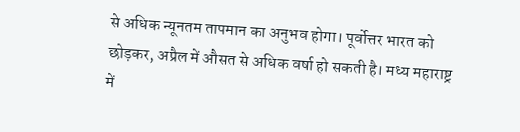से अधिक न्यूनतम तापमान का अनुभव होगा। पूर्वोत्तर भारत को छोड़कर, अप्रैल में औसत से अधिक वर्षा हो सकती है। मध्य महाराष्ट्र में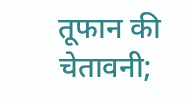तूफान की चेतावनी;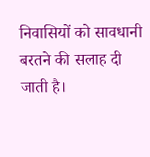निवासियों को सावधानी बरतने की सलाह दी जाती है।